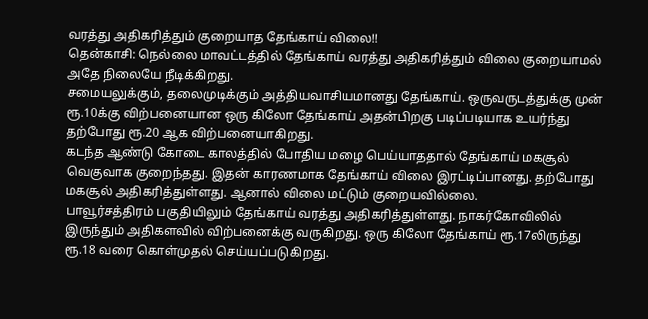வரத்து அதிகரித்தும் குறையாத தேங்காய் விலை!!
தென்காசி: நெல்லை மாவட்டத்தில் தேங்காய் வரத்து அதிகரித்தும் விலை குறையாமல் அதே நிலையே நீடிக்கிறது.
சமையலுக்கும், தலைமுடிக்கும் அத்தியவாசியமானது தேங்காய். ஒருவருடத்துக்கு முன் ரூ.10க்கு விற்பனையான ஒரு கிலோ தேங்காய் அதன்பிறகு படிப்படியாக உயர்ந்து தற்போது ரூ.20 ஆக விற்பனையாகிறது.
கடந்த ஆண்டு கோடை காலத்தில் போதிய மழை பெய்யாததால் தேங்காய் மகசூல் வெகுவாக குறைந்தது. இதன் காரணமாக தேங்காய் விலை இரட்டிப்பானது. தற்போது மகசூல் அதிகரித்துள்ளது. ஆனால் விலை மட்டும் குறையவில்லை.
பாவூர்சத்திரம் பகுதியிலும் தேங்காய் வரத்து அதிகரித்துள்ளது. நாகர்கோவிலில் இருந்தும் அதிகளவில் விற்பனைக்கு வருகிறது. ஒரு கிலோ தேங்காய் ரூ.17லிருந்து ரூ.18 வரை கொள்முதல் செய்யப்படுகிறது.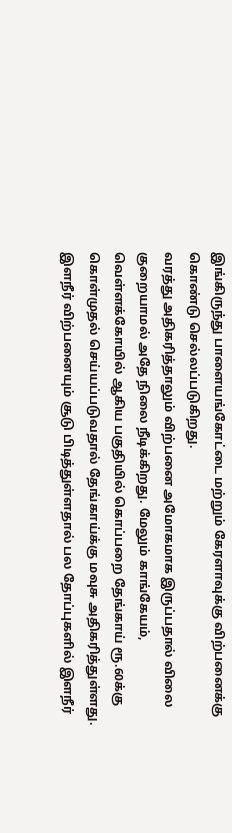இங்கிருந்து பாளையங்கோட்டை மற்றும் கேரளாவுக்கு விற்பனைக்கு கொண்டு செல்லப்படுகிறது.
வரத்து அதிகரித்தாலும் விற்பனை அமோகமாக இருப்பதால் விலை குறையாமல் அதே நிலை நீடிக்கிறது. மேலும் காங்கேயம், வெள்ளக்கோயில் ஆகிய பகுதியில் கொப்பறை தேங்காய் ரூ.60க்கு கொள்முதல் செய்யப்படுவதால் தேங்காய்க்கு மவுசு அதிகரித்துள்ளது. இளநீர் விற்பனையும் சூடு பிடித்துள்ளதால் பல தோப்புகளில் இளநீர்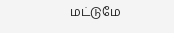மட்டுமே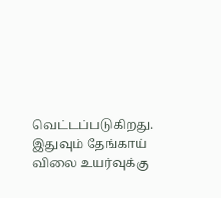வெட்டப்படுகிறது. இதுவும் தேங்காய் விலை உயர்வுக்கு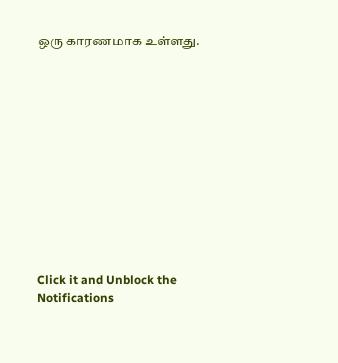ஒரு காரணமாக உள்ளது.












Click it and Unblock the Notifications